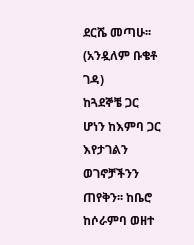ደርሼ መጣሁ፡፡ (አንዷለም ቡቄቶ ገዳ)
ከጓደኞቼ ጋር ሆነን ከእምባ ጋር እየታገልን ወገኖቻችንን ጠየቅን፡፡ ከቤሮ ከሶራምባ ወዘተ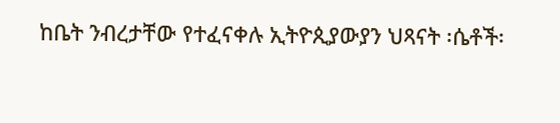ከቤት ንብረታቸው የተፈናቀሉ ኢትዮጲያውያን ህጻናት ፡ሴቶች፡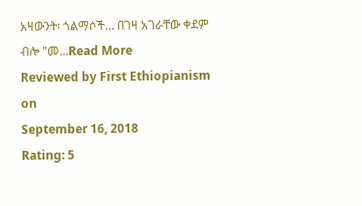አዛውንት፡ ጎልማሶች… በገዛ አገራቸው ቀደም ብሎ "መ...Read More
Reviewed by First Ethiopianism
on
September 16, 2018
Rating: 5